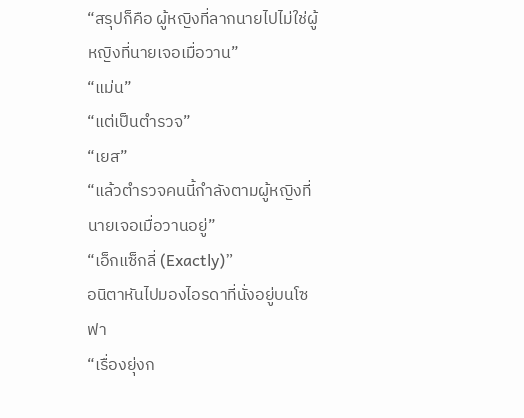“สรุปก็คือ ผู้หญิงที่ลากนายไปไม่ใช่ผู้หญิงที่นายเจอเมื่อวาน”
“แม่น”
“แต่เป็นตำรวจ”
“เยส”
“แล้วตำรวจคนนี้กำลังตามผู้หญิงที่นายเจอเมื่อวานอยู่”
“เอ็กแซ็กลี่ (Exactly)”
อนิตาหันไปมองไอรดาที่นั่งอยู่บนโซฟา
“เรื่องยุ่งก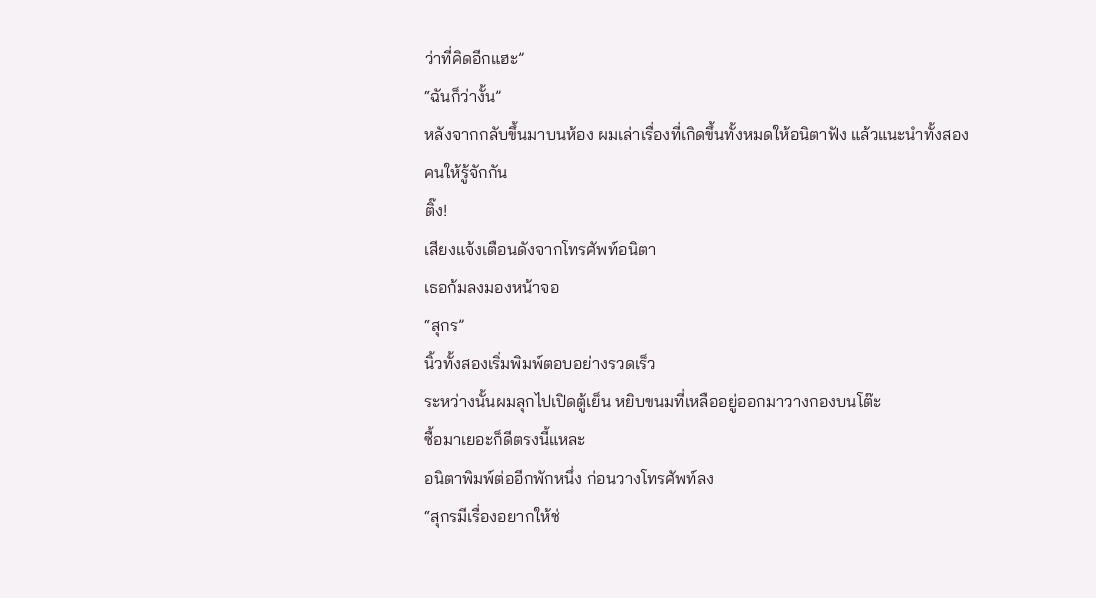ว่าที่คิดอีกแฮะ”
“ฉันก็ว่างั้น”
หลังจากกลับขึ้นมาบนห้อง ผมเล่าเรื่องที่เกิดขึ้นทั้งหมดให้อนิตาฟัง แล้วแนะนำทั้งสองคนให้รู้จักกัน
ติ๊ง!
เสียงแจ้งเตือนดังจากโทรศัพท์อนิตา
เธอก้มลงมองหน้าจอ
“สุกร”
นิ้วทั้งสองเริ่มพิมพ์ตอบอย่างรวดเร็ว
ระหว่างนั้นผมลุกไปเปิดตู้เย็น หยิบขนมที่เหลืออยู่ออกมาวางกองบนโต๊ะ
ซื้อมาเยอะก็ดีตรงนี้แหละ
อนิตาพิมพ์ต่ออีกพักหนึ่ง ก่อนวางโทรศัพท์ลง
“สุกรมีเรื่องอยากให้ช่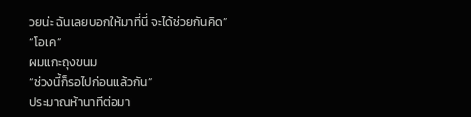วยน่ะ ฉันเลยบอกให้มาที่นี่ จะได้ช่วยกันคิด”
“โอเค”
ผมแกะถุงขนม
“ช่วงนี้ก็รอไปก่อนแล้วกัน”
ประมาณห้านาทีต่อมา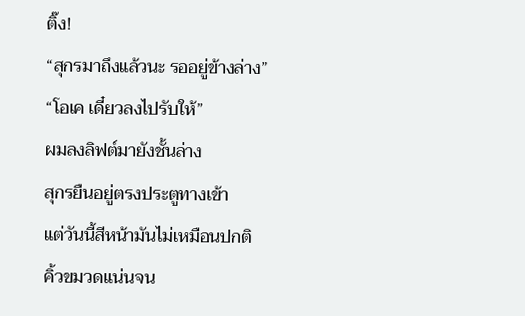ติ๊ง!
“สุกรมาถึงแล้วนะ รออยู่ข้างล่าง”
“โอเค เดี๋ยวลงไปรับให้”
ผมลงลิฟต์มายังชั้นล่าง
สุกรยืนอยู่ตรงประตูทางเข้า
แต่วันนี้สีหน้ามันไม่เหมือนปกติ
คิ้วขมวดแน่นจน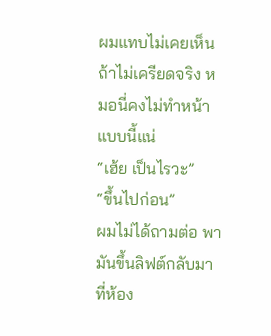ผมแทบไม่เคยเห็น
ถ้าไม่เครียดจริง หมอนี่คงไม่ทำหน้าแบบนี้แน่
“เฮ้ย เป็นไรวะ”
“ขึ้นไปก่อน”
ผมไม่ได้ถามต่อ พามันขึ้นลิฟต์กลับมาที่ห้อง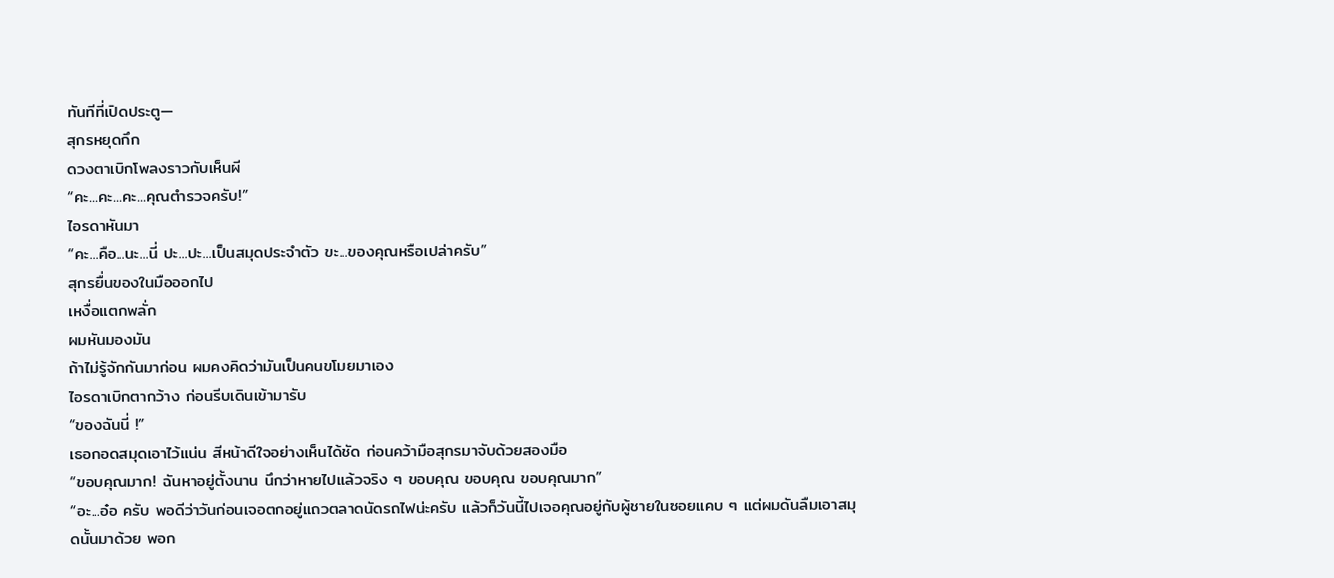ทันทีที่เปิดประตู—
สุกรหยุดกึก
ดวงตาเบิกโพลงราวกับเห็นผี
“คะ...คะ...คะ...คุณตำรวจครับ!”
ไอรดาหันมา
“คะ...คือ...นะ...นี่ ปะ...ปะ...เป็นสมุดประจำตัว ขะ...ของคุณหรือเปล่าครับ”
สุกรยื่นของในมือออกไป
เหงื่อแตกพลั่ก
ผมหันมองมัน
ถ้าไม่รู้จักกันมาก่อน ผมคงคิดว่ามันเป็นคนขโมยมาเอง
ไอรดาเบิกตากว้าง ก่อนรีบเดินเข้ามารับ
“ของฉันนี่ !”
เธอกอดสมุดเอาไว้แน่น สีหน้าดีใจอย่างเห็นได้ชัด ก่อนคว้ามือสุกรมาจับด้วยสองมือ
“ขอบคุณมาก! ฉันหาอยู่ตั้งนาน นึกว่าหายไปแล้วจริง ๆ ขอบคุณ ขอบคุณ ขอบคุณมาก”
“อะ...อ๋อ ครับ พอดีว่าวันก่อนเจอตกอยู่แถวตลาดนัดรถไฟน่ะครับ แล้วก็วันนี้ไปเจอคุณอยู่กับผู้ชายในซอยแคบ ๆ แต่ผมดันลืมเอาสมุดนั้นมาด้วย พอก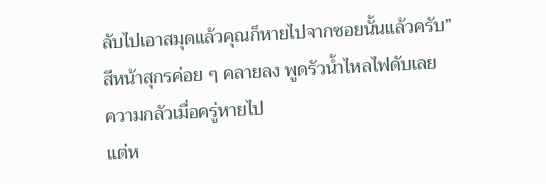ลับไปเอาสมุดแล้วคุณก็หายไปจากซอยนั้นแล้วครับ”
สีหน้าสุกรค่อย ๆ คลายลง พูดรัวน้ำไหลไฟดับเลย
ความกลัวเมื่อครู่หายไป
แต่ห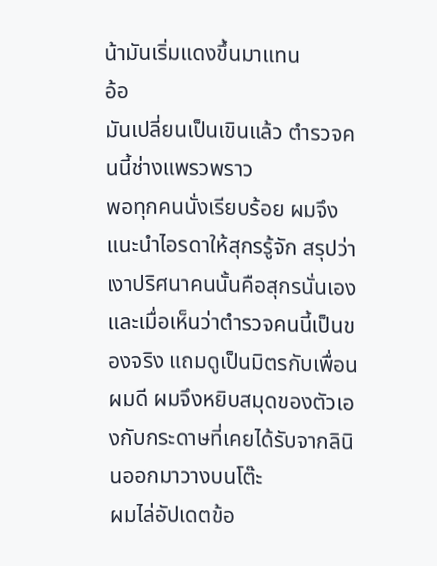น้ามันเริ่มแดงขึ้นมาแทน
อ้อ
มันเปลี่ยนเป็นเขินแล้ว ตำรวจคนนี้ช่างแพรวพราว
พอทุกคนนั่งเรียบร้อย ผมจึงแนะนำไอรดาให้สุกรรู้จัก สรุปว่าเงาปริศนาคนนั้นคือสุกรนั่นเอง
และเมื่อเห็นว่าตำรวจคนนี้เป็นของจริง แถมดูเป็นมิตรกับเพื่อนผมดี ผมจึงหยิบสมุดของตัวเองกับกระดาษที่เคยได้รับจากลินินออกมาวางบนโต๊ะ
ผมไล่อัปเดตข้อ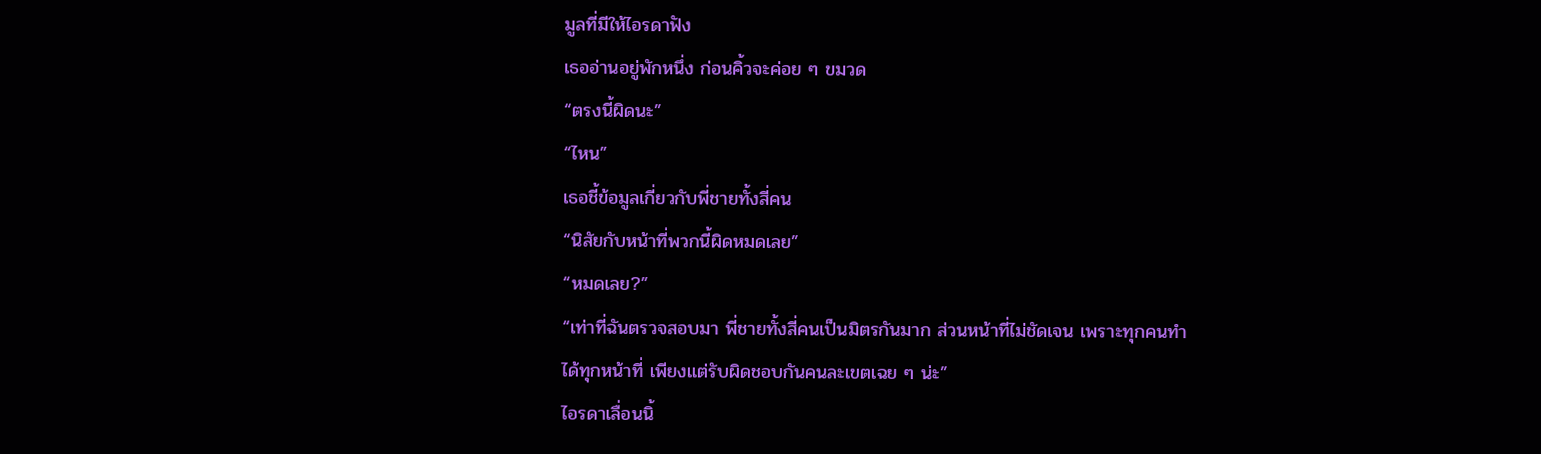มูลที่มีให้ไอรดาฟัง
เธออ่านอยู่พักหนึ่ง ก่อนคิ้วจะค่อย ๆ ขมวด
“ตรงนี้ผิดนะ”
“ไหน”
เธอชี้ข้อมูลเกี่ยวกับพี่ชายทั้งสี่คน
“นิสัยกับหน้าที่พวกนี้ผิดหมดเลย”
“หมดเลย?”
“เท่าที่ฉันตรวจสอบมา พี่ชายทั้งสี่คนเป็นมิตรกันมาก ส่วนหน้าที่ไม่ชัดเจน เพราะทุกคนทำได้ทุกหน้าที่ เพียงแต่รับผิดชอบกันคนละเขตเฉย ๆ น่ะ”
ไอรดาเลื่อนนิ้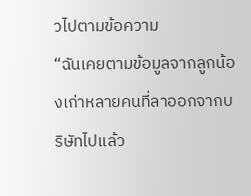วไปตามข้อความ
“ฉันเคยตามข้อมูลจากลูกน้องเก่าหลายคนที่ลาออกจากบริษัทไปแล้ว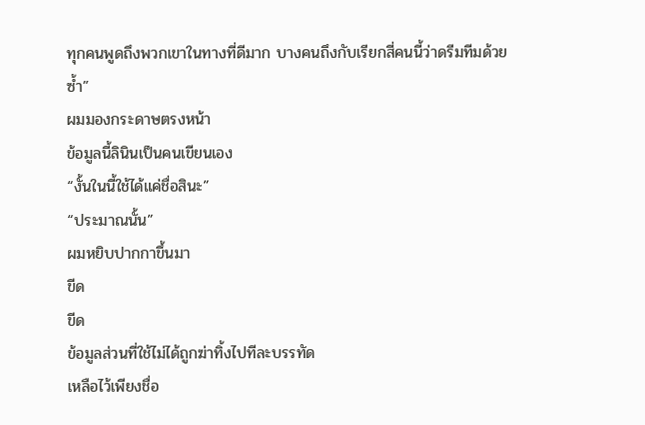ทุกคนพูดถึงพวกเขาในทางที่ดีมาก บางคนถึงกับเรียกสี่คนนี้ว่าดรีมทีมด้วยซ้ำ”
ผมมองกระดาษตรงหน้า
ข้อมูลนี้ลินินเป็นคนเขียนเอง
“งั้นในนี้ใช้ได้แค่ชื่อสินะ”
“ประมาณนั้น”
ผมหยิบปากกาขึ้นมา
ขีด
ขีด
ข้อมูลส่วนที่ใช้ไม่ได้ถูกฆ่าทิ้งไปทีละบรรทัด
เหลือไว้เพียงชื่อ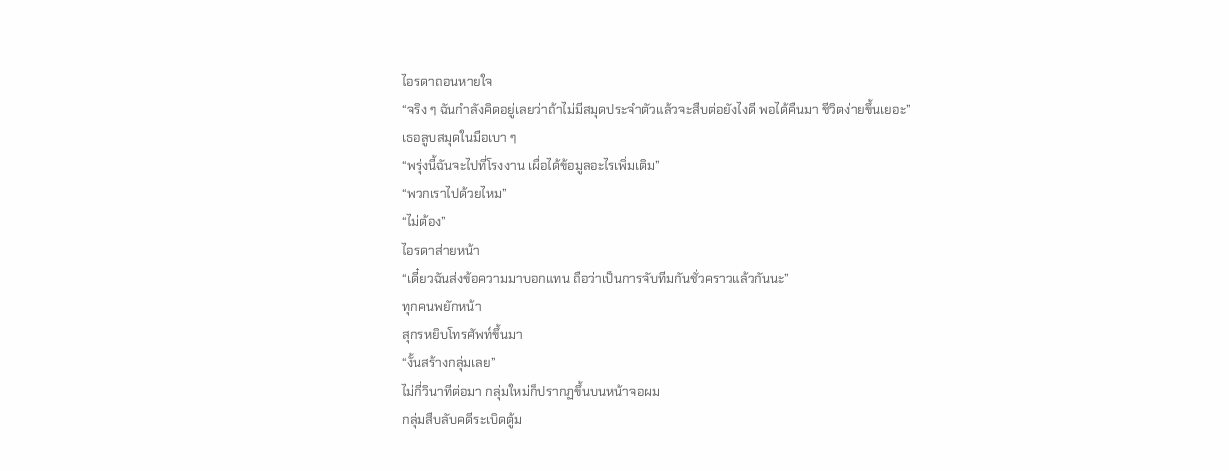ไอรดาถอนหายใจ
“จริง ๆ ฉันกำลังคิดอยู่เลยว่าถ้าไม่มีสมุดประจำตัวแล้วจะสืบต่อยังไงดี พอได้คืนมา ชีวิตง่ายขึ้นเยอะ”
เธอลูบสมุดในมือเบา ๆ
“พรุ่งนี้ฉันจะไปที่โรงงาน เผื่อได้ข้อมูลอะไรเพิ่มเติม”
“พวกเราไปด้วยไหม”
“ไม่ต้อง”
ไอรดาส่ายหน้า
“เดี๋ยวฉันส่งข้อความมาบอกแทน ถือว่าเป็นการจับทีมกันชั่วคราวแล้วกันนะ”
ทุกคนพยักหน้า
สุกรหยิบโทรศัพท์ขึ้นมา
“งั้นสร้างกลุ่มเลย”
ไม่กี่วินาทีต่อมา กลุ่มใหม่ก็ปรากฏขึ้นบนหน้าจอผม
กลุ่มสืบลับคดีระเบิดตู้ม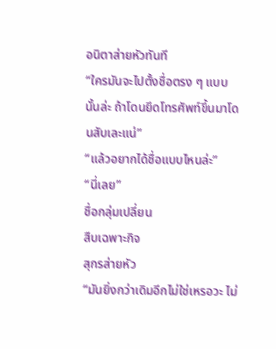อนิตาส่ายหัวทันที
“ใครมันจะไปตั้งชื่อตรง ๆ แบบนั้นล่ะ ถ้าโดนยึดโทรศัพท์ขึ้นมาโดนสับเละแน่”
“แล้วอยากได้ชื่อแบบไหนล่ะ”
“นี่เลย”
ชื่อกลุ่มเปลี่ยน
สืบเฉพาะกิจ
สุกรส่ายหัว
“มันยิ่งกว่าเดิมอีกไม่ใช่เหรอวะ ไม่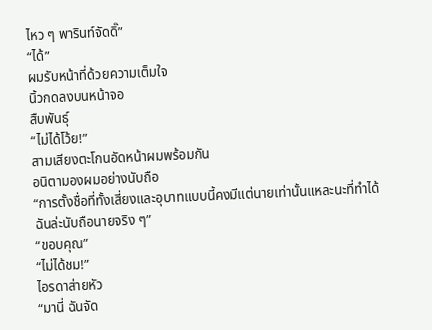ไหว ๆ พารินท์จัดดิ๊”
“ได้”
ผมรับหน้าที่ด้วยความเต็มใจ
นิ้วกดลงบนหน้าจอ
สืบพันธุ์
“ไม่ได้โว้ย!”
สามเสียงตะโกนอัดหน้าผมพร้อมกัน
อนิตามองผมอย่างนับถือ
“การตั้งชื่อที่ทั้งเสี่ยงและอุบาทแบบนี้คงมีแต่นายเท่านั้นแหละนะที่ทำได้ ฉันล่ะนับถือนายจริง ๆ”
“ขอบคุณ”
“ไม่ได้ชม!”
ไอรดาส่ายหัว
“มานี่ ฉันจัด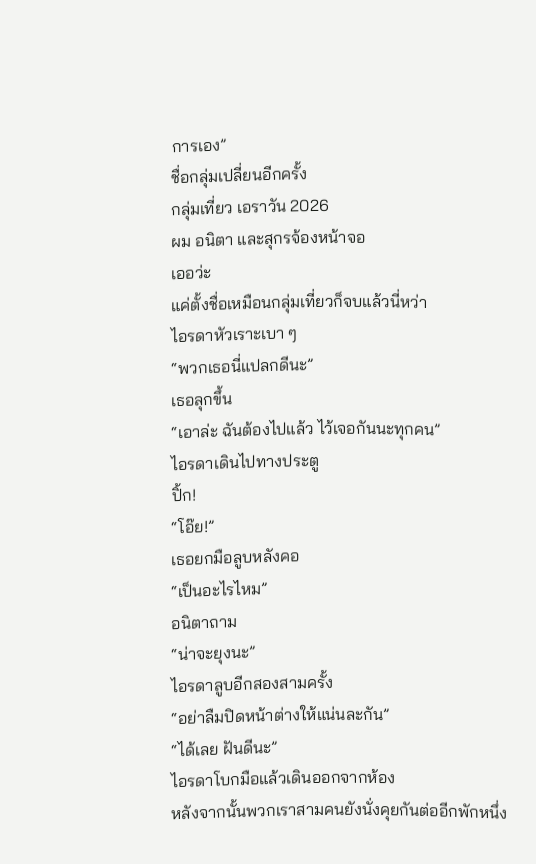การเอง”
ชื่อกลุ่มเปลี่ยนอีกครั้ง
กลุ่มเที่ยว เอราวัน 2026
ผม อนิตา และสุกรจ้องหน้าจอ
เออว่ะ
แค่ตั้งชื่อเหมือนกลุ่มเที่ยวก็จบแล้วนี่หว่า
ไอรดาหัวเราะเบา ๆ
“พวกเธอนี่แปลกดีนะ”
เธอลุกขึ้น
“เอาล่ะ ฉันต้องไปแล้ว ไว้เจอกันนะทุกคน”
ไอรดาเดินไปทางประตู
ปิ้ก!
“โอ๊ย!”
เธอยกมือลูบหลังคอ
“เป็นอะไรไหม”
อนิตาถาม
“น่าจะยุงนะ”
ไอรดาลูบอีกสองสามครั้ง
“อย่าลืมปิดหน้าต่างให้แน่นละกัน”
“ได้เลย ฝันดีนะ”
ไอรดาโบกมือแล้วเดินออกจากห้อง
หลังจากนั้นพวกเราสามคนยังนั่งคุยกันต่ออีกพักหนึ่ง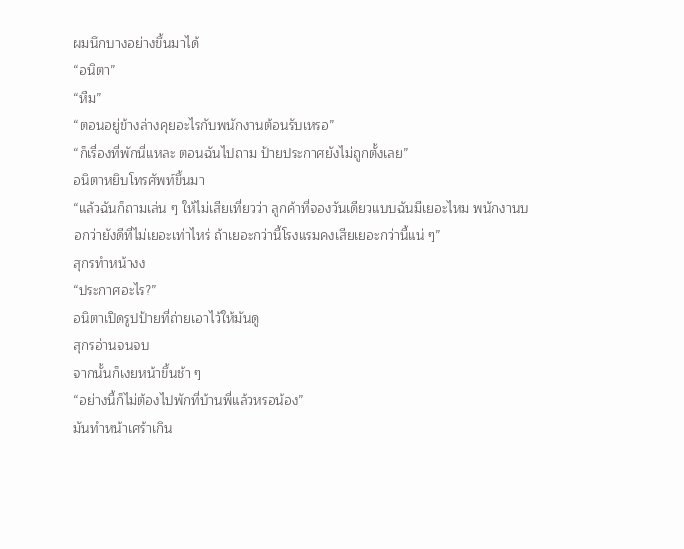ผมนึกบางอย่างขึ้นมาได้
“อนิตา”
“หืม”
“ตอนอยู่ข้างล่างคุยอะไรกับพนักงานต้อนรับเหรอ”
“ก็เรื่องที่พักนี่แหละ ตอนฉันไปถาม ป้ายประกาศยังไม่ถูกตั้งเลย”
อนิตาหยิบโทรศัพท์ขึ้นมา
“แล้วฉันก็ถามเล่น ๆ ให้ไม่เสียเที่ยวว่า ลูกค้าที่จองวันเดียวแบบฉันมีเยอะไหม พนักงานบอกว่ายังดีที่ไม่เยอะเท่าไหร่ ถ้าเยอะกว่านี้โรงแรมคงเสียเยอะกว่านี้แน่ ๆ”
สุกรทำหน้างง
“ประกาศอะไร?”
อนิตาเปิดรูปป้ายที่ถ่ายเอาไว้ให้มันดู
สุกรอ่านจนจบ
จากนั้นก็เงยหน้าขึ้นช้า ๆ
“อย่างนี้ก็ไม่ต้องไปพักที่บ้านพี่แล้วหรอน้อง”
มันทำหน้าเศร้าเกิน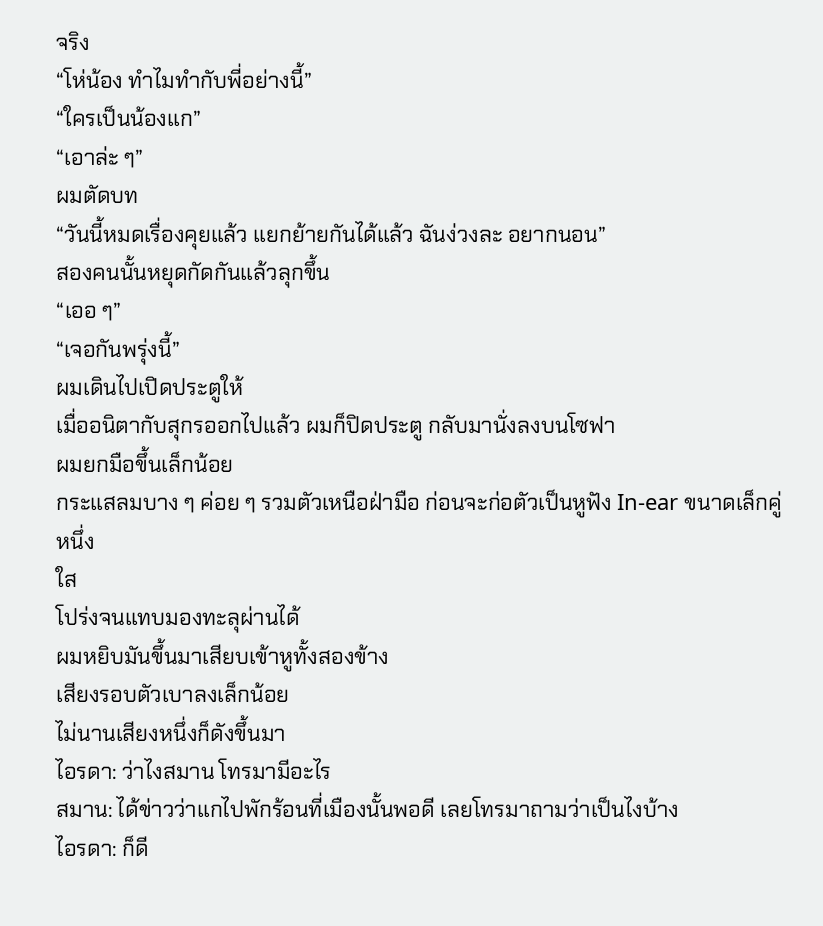จริง
“โห่น้อง ทำไมทำกับพี่อย่างนี้”
“ใครเป็นน้องแก”
“เอาล่ะ ๆ”
ผมตัดบท
“วันนี้หมดเรื่องคุยแล้ว แยกย้ายกันได้แล้ว ฉันง่วงละ อยากนอน”
สองคนนั้นหยุดกัดกันแล้วลุกขึ้น
“เออ ๆ”
“เจอกันพรุ่งนี้”
ผมเดินไปเปิดประตูให้
เมื่ออนิตากับสุกรออกไปแล้ว ผมก็ปิดประตู กลับมานั่งลงบนโซฟา
ผมยกมือขึ้นเล็กน้อย
กระแสลมบาง ๆ ค่อย ๆ รวมตัวเหนือฝ่ามือ ก่อนจะก่อตัวเป็นหูฟัง In-ear ขนาดเล็กคู่หนึ่ง
ใส
โปร่งจนแทบมองทะลุผ่านได้
ผมหยิบมันขึ้นมาเสียบเข้าหูทั้งสองข้าง
เสียงรอบตัวเบาลงเล็กน้อย
ไม่นานเสียงหนึ่งก็ดังขึ้นมา
ไอรดา: ว่าไงสมาน โทรมามีอะไร
สมาน: ได้ข่าวว่าแกไปพักร้อนที่เมืองนั้นพอดี เลยโทรมาถามว่าเป็นไงบ้าง
ไอรดา: ก็ดี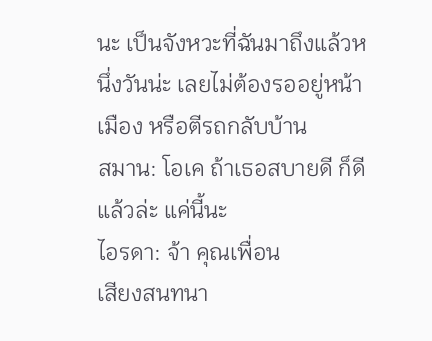นะ เป็นจังหวะที่ฉันมาถึงแล้วหนึ่งวันน่ะ เลยไม่ต้องรออยู่หน้าเมือง หรือตีรถกลับบ้าน
สมาน: โอเค ถ้าเธอสบายดี ก็ดีแล้วล่ะ แค่นี้นะ
ไอรดา: จ้า คุณเพื่อน
เสียงสนทนา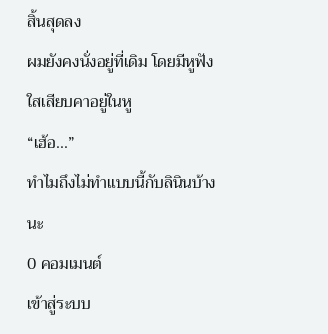สิ้นสุดลง
ผมยังคงนั่งอยู่ที่เดิม โดยมีหูฟังใสเสียบคาอยู่ในหู
“เฮ้อ...”
ทำไมถึงไม่ทำแบบนี้กับลินินบ้างนะ
0 คอมเมนต์
เข้าสู่ระบบ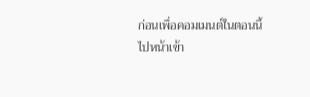ก่อนเพื่อคอมเมนต์ในตอนนี้
ไปหน้าเข้า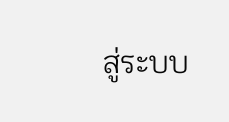สู่ระบบ